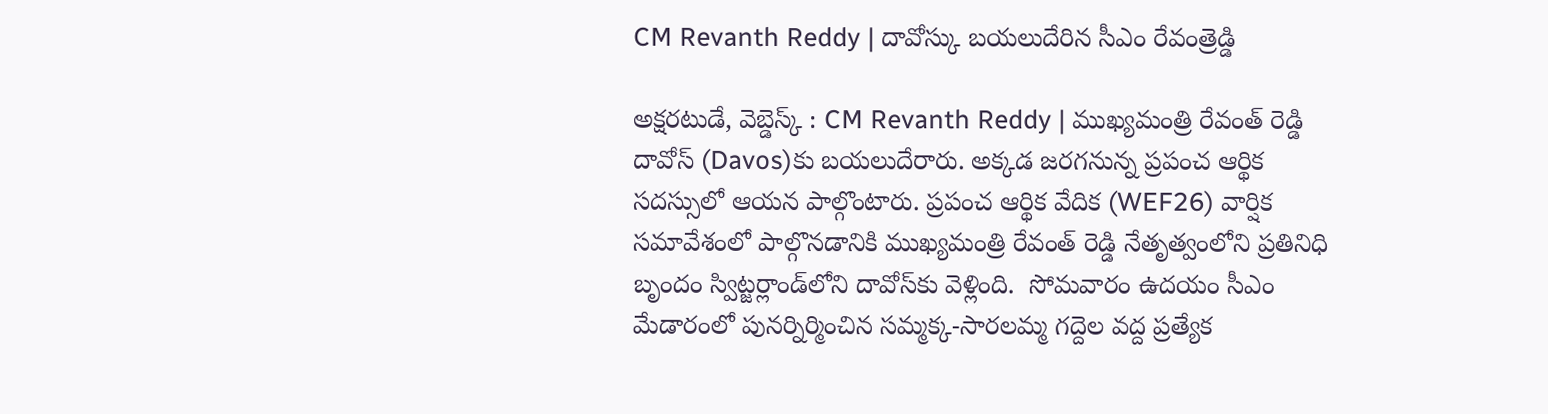CM Revanth Reddy | దావోస్కు బయలుదేరిన సీఎం రేవంత్రెడ్డి

అక్షరటుడే, వెబ్డెస్క్ : CM Revanth Reddy | ముఖ్యమంత్రి రేవంత్ రెడ్డి దావోస్ (Davos)కు బయలుదేరారు. అక్కడ జరగనున్న ప్రపంచ ఆర్థిక సదస్సులో ఆయన పాల్గొంటారు. ప్రపంచ ఆర్థిక వేదిక (WEF26) వార్షిక సమావేశంలో పాల్గొనడానికి ముఖ్యమంత్రి రేవంత్ రెడ్డి నేతృత్వంలోని ప్రతినిధి బృందం స్విట్జర్లాండ్‌లోని దావోస్‌కు వెళ్లింది.  సోమవారం ఉదయం సీఎం మేడారంలో పునర్నిర్మించిన సమ్మక్క-సారలమ్మ గద్దెల వద్ద ప్రత్యేక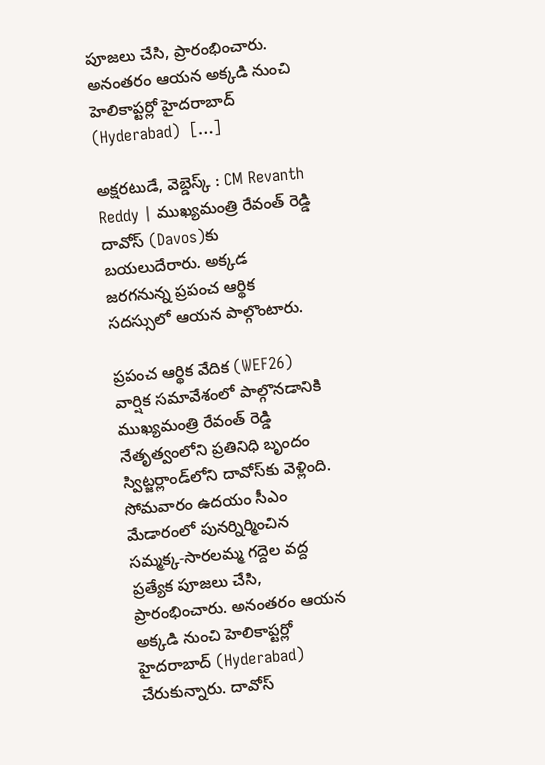పూజలు చేసి, ప్రారంభించారు. అనంతరం ఆయన అక్కడి నుంచి హెలికాప్టర్లో హైదరాబాద్ (Hyderabad)  […]

అక్షరటుడే, వెబ్డెస్క్ : CM Revanth Reddy | ముఖ్యమంత్రి రేవంత్ రెడ్డి దావోస్ (Davos)కు బయలుదేరారు. అక్కడ జరగనున్న ప్రపంచ ఆర్థిక సదస్సులో ఆయన పాల్గొంటారు.

ప్రపంచ ఆర్థిక వేదిక (WEF26) వార్షిక సమావేశంలో పాల్గొనడానికి ముఖ్యమంత్రి రేవంత్ రెడ్డి నేతృత్వంలోని ప్రతినిధి బృందం స్విట్జర్లాండ్‌లోని దావోస్‌కు వెళ్లింది.  సోమవారం ఉదయం సీఎం మేడారంలో పునర్నిర్మించిన సమ్మక్క-సారలమ్మ గద్దెల వద్ద ప్రత్యేక పూజలు చేసి, ప్రారంభించారు. అనంతరం ఆయన అక్కడి నుంచి హెలికాప్టర్లో హైదరాబాద్ (Hyderabad)  చేరుకున్నారు. దావోస్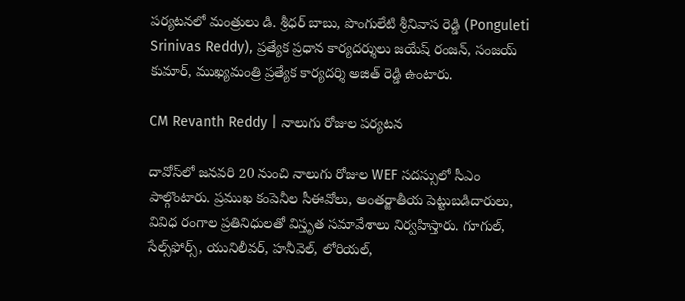పర్యటనలో మంత్రులు డి. శ్రీధర్ బాబు, పొంగులేటి శ్రీనివాస రెడ్డి (Ponguleti Srinivas Reddy), ప్రత్యేక ప్రధాన కార్యదర్శులు జయేష్ రంజన్, సంజయ్ కుమార్, ముఖ్యమంత్రి ప్రత్యేక కార్యదర్శి అజిత్ రెడ్డి ఉంటారు.

CM Revanth Reddy | నాలుగు రోజుల పర్యటన

దావోస్‌లో జనవరి 20 నుంచి నాలుగు రోజుల WEF సదస్సులో సీఎం పాల్గొంటారు. ప్రముఖ కంపెనీల సీఈవోలు, అంతర్జాతీయ పెట్టుబడిదారులు, వివిధ రంగాల ప్రతినిధులతో విస్తృత సమావేశాలు నిర్వహిస్తారు. గూగుల్, సేల్స్‌ఫోర్స్, యునిలీవర్, హనీవెల్, లోరియల్,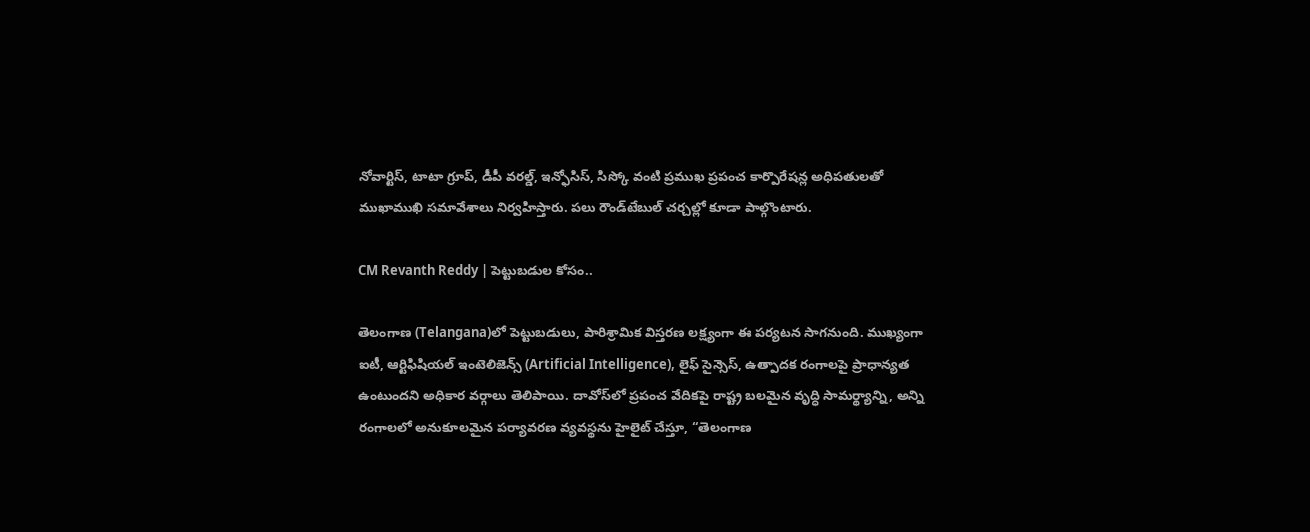నోవార్టిస్, టాటా గ్రూప్, డీపీ వరల్డ్, ఇన్ఫోసిస్, సిస్కో వంటి ప్రముఖ ప్రపంచ కార్పొరేషన్ల అధిపతులతో ముఖాముఖి సమావేశాలు నిర్వహిస్తారు. పలు రౌండ్‌టేబుల్ చర్చల్లో కూడా పాల్గొంటారు.

CM Revanth Reddy | పెట్టుబడుల కోసం..

తెలంగాణ (Telangana)లో పెట్టుబడులు, పారిశ్రామిక విస్తరణ లక్ష్యంగా ఈ పర్యటన సాగనుంది. ముఖ్యంగా ఐటీ, ఆర్టిఫిషియల్ ఇంటెలిజెన్స్ (Artificial Intelligence), లైఫ్ సైన్సెస్, ఉత్పాదక రంగాలపై ప్రాధాన్యత ఉంటుందని అధికార వర్గాలు తెలిపాయి. దావోస్‌లో ప్రపంచ వేదికపై రాష్ట్ర బలమైన వృద్ధి సామర్థ్యాన్ని, అన్ని రంగాలలో అనుకూలమైన పర్యావరణ వ్యవస్థను హైలైట్ చేస్తూ, “తెలంగాణ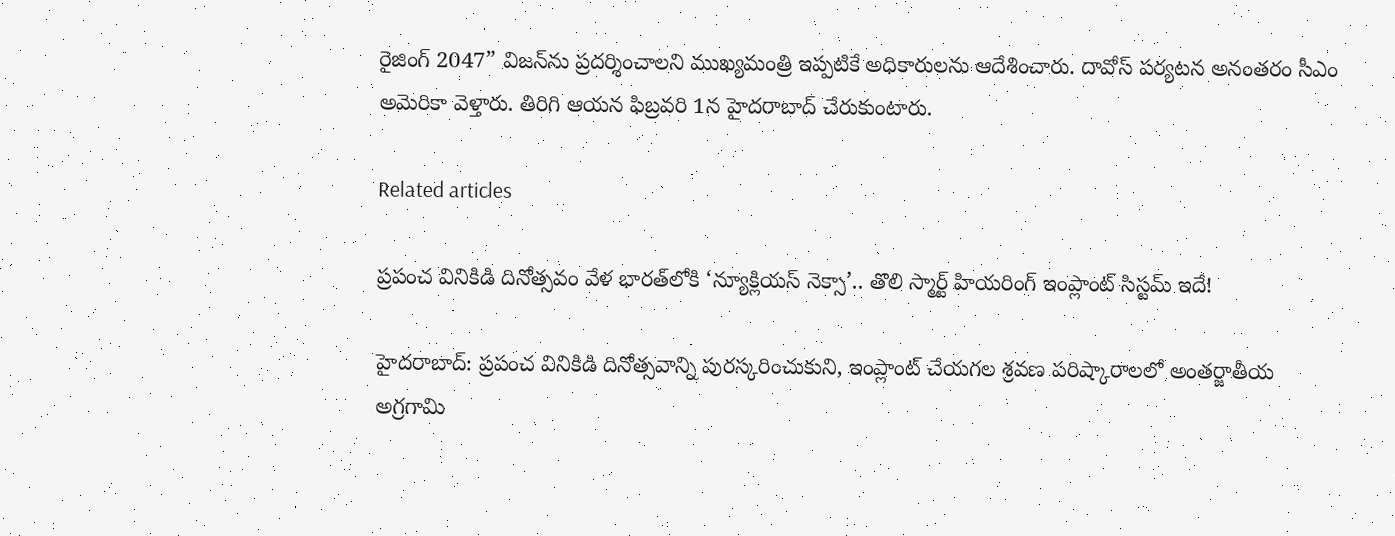రైజింగ్ 2047” విజన్‌ను ప్రదర్శించాలని ముఖ్యమంత్రి ఇప్పటికే అధికారులను ఆదేశించారు. దావోస్ పర్యటన అనంతరం సీఎం అమెరికా వెళ్తారు. తిరిగి ఆయన ఫిబ్రవరి 1న హైదరాబాద్ చేరుకుంటారు.

Related articles

ప్రపంచ వినికిడి దినోత్సవం వేళ భారత్‌లోకి ‘న్యూక్లియస్ నెక్సా’.. తొలి స్మార్ట్ హియరింగ్ ఇంప్లాంట్ సిస్టమ్ ఇదే!

హైదరాబాద్: ప్రపంచ వినికిడి దినోత్సవాన్ని పురస్కరించుకుని, ఇంప్లాంట్ చేయగల శ్రవణ పరిష్కారాలలో అంతర్జాతీయ అగ్రగామి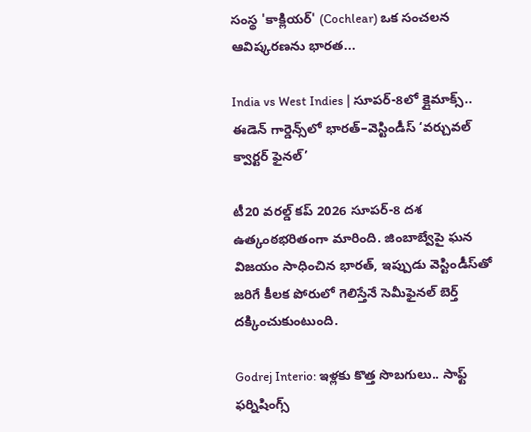సంస్థ 'కాక్లియర్' (Cochlear) ఒక సంచలన ఆవిష్కరణను భారత...

India vs West Indies | సూపర్-8లో క్లైమాక్స్.. ఈడెన్ గార్డెన్స్‌లో భారత్–వెస్టిండీస్ ‘వర్చువల్ క్వార్టర్ ఫైనల్’

టీ20 వరల్డ్ కప్ 2026 సూపర్-8 దశ ఉత్కంఠభరితంగా మారింది. జింబాబ్వేపై ఘన విజయం సాధించిన భారత్, ఇప్పుడు వెస్టిండీస్‌తో జరిగే కీలక పోరులో గెలిస్తేనే సెమీఫైనల్ బెర్త్ దక్కించుకుంటుంది.

Godrej Interio: ఇళ్లకు కొత్త సొబగులు.. సాఫ్ట్ ఫర్నిషింగ్స్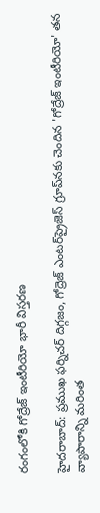రంగంలోకి గోద్రేజ్ ఇంటీరియో భారీ విస్తరణ

హైదరాబాద్: ప్రముఖ ఫర్నిచర్ దిగ్గజం, గోద్రెజ్ ఎంటర్‌ప్రైజెస్ గ్రూప్‌నకు చెందిన 'గోద్రేజ్ ఇంటీరియో' తన వ్యాపారాన్ని మరింత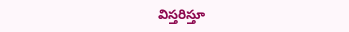విస్తరిస్తూ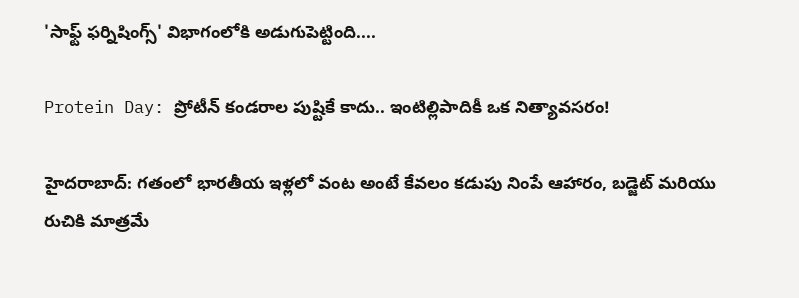'సాఫ్ట్ ఫర్నిషింగ్స్' విభాగంలోకి అడుగుపెట్టింది....

Protein Day: ప్రోటీన్ కండరాల పుష్టికే కాదు.. ఇంటిల్లిపాదికీ ఒక నిత్యావసరం!

హైదరాబాద్: గతంలో భారతీయ ఇళ్లలో వంట అంటే కేవలం కడుపు నింపే ఆహారం, బడ్జెట్ మరియు రుచికి మాత్రమే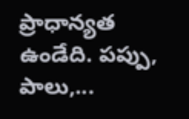ప్రాధాన్యత ఉండేది. పప్పు, పాలు,...